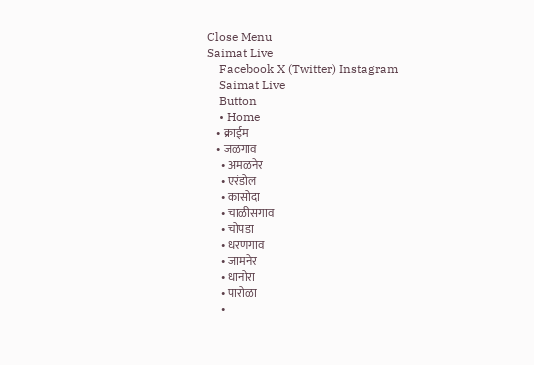Close Menu
Saimat Live
    Facebook X (Twitter) Instagram
    Saimat Live
    Button
    • Home
    • क्राईम
    • जळगाव
      • अमळनेर
      • एरंडोल
      • कासोदा
      • चाळीसगाव
      • चोपडा
      • धरणगाव
      • जामनेर
      • धानोरा
      • पारोळा
      •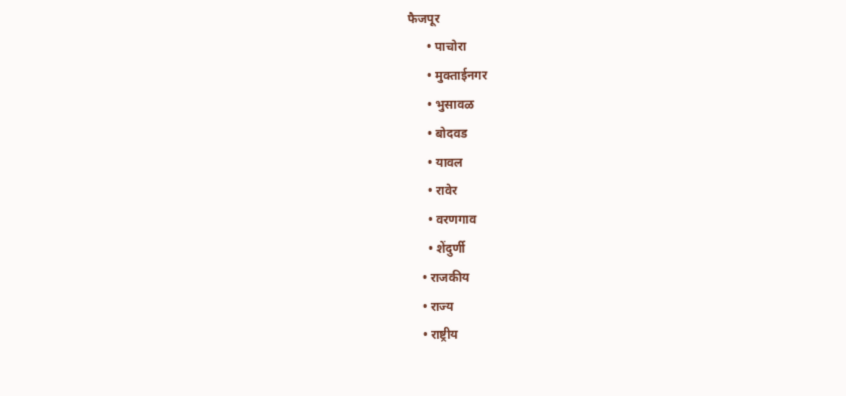फैजपूर
      • पाचोरा
      • मुक्ताईनगर
      • भुसावळ
      • बोदवड
      • यावल
      • रावेर
      • वरणगाव
      • शेंदुर्णी
    • राजकीय
    • राज्य
    • राष्ट्रीय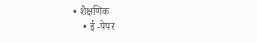• शैक्षणिक
    • ई -पेपर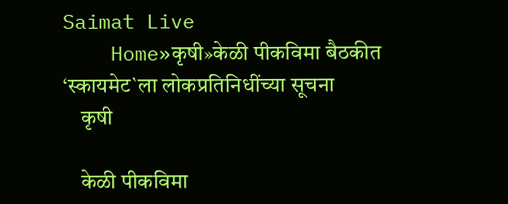Saimat Live
    Home»कृषी»केळी पीकविमा बैठकीत ‘स्कायमेट`ला लोकप्रतिनिधींच्या सूचना
    कृषी

    केळी पीकविमा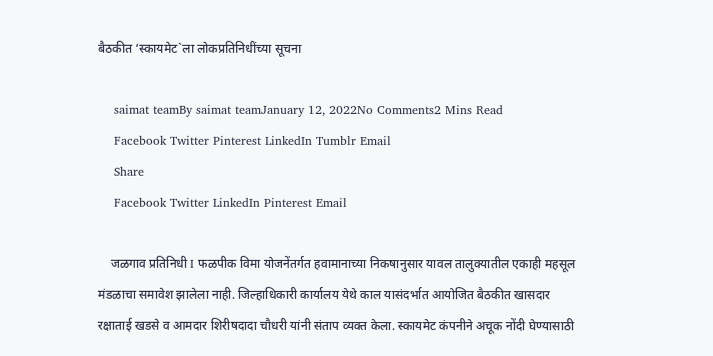बैठकीत ‘स्कायमेट`ला लोकप्रतिनिधींच्या सूचना

    saimat teamBy saimat teamJanuary 12, 2022No Comments2 Mins Read
    Facebook Twitter Pinterest LinkedIn Tumblr Email
    Share
    Facebook Twitter LinkedIn Pinterest Email

    जळगाव प्रतिनिधी I फळपीक विमा योजनेंतर्गत हवामानाच्या निकषानुसार यावल तालुक्यातील एकाही महसूल मंडळाचा समावेश झालेला नाही. जिल्हाधिकारी कार्यालय येथे काल यासंदर्भात आयोजित बैठकीत खासदार रक्षाताई खडसे व आमदार शिरीषदादा चौधरी यांनी संताप व्यक्त केला. स्कायमेट कंपनीने अचूक नोंदी घेण्यासाठी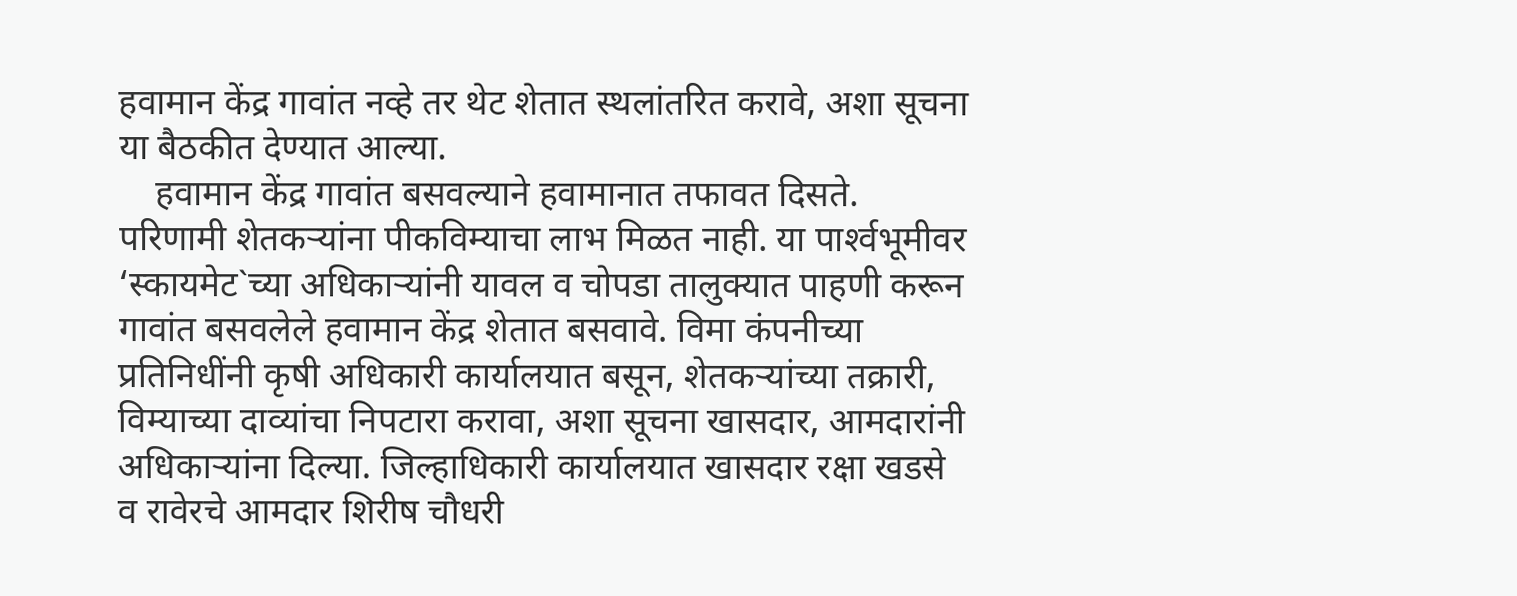हवामान केंद्र गावांत नव्हे तर थेट शेतात स्थलांतरित करावे, अशा सूचना या बैठकीत देण्यात आल्या.
    हवामान केंद्र गावांत बसवल्याने हवामानात तफावत दिसते. परिणामी शेतकऱ्यांना पीकविम्याचा लाभ मिळत नाही. या पार्श्‍वभूमीवर ‘स्कायमेट`च्या अधिकाऱ्यांनी यावल व चोपडा तालुक्यात पाहणी करून गावांत बसवलेले हवामान केंद्र शेतात बसवावे. विमा कंपनीच्या प्रतिनिधींनी कृषी अधिकारी कार्यालयात बसून, शेतकऱ्यांच्या तक्रारी, विम्याच्या दाव्यांचा निपटारा करावा, अशा सूचना खासदार, आमदारांनी अधिकाऱ्यांना दिल्या. जिल्हाधिकारी कार्यालयात खासदार रक्षा खडसे व रावेरचे आमदार शिरीष चौधरी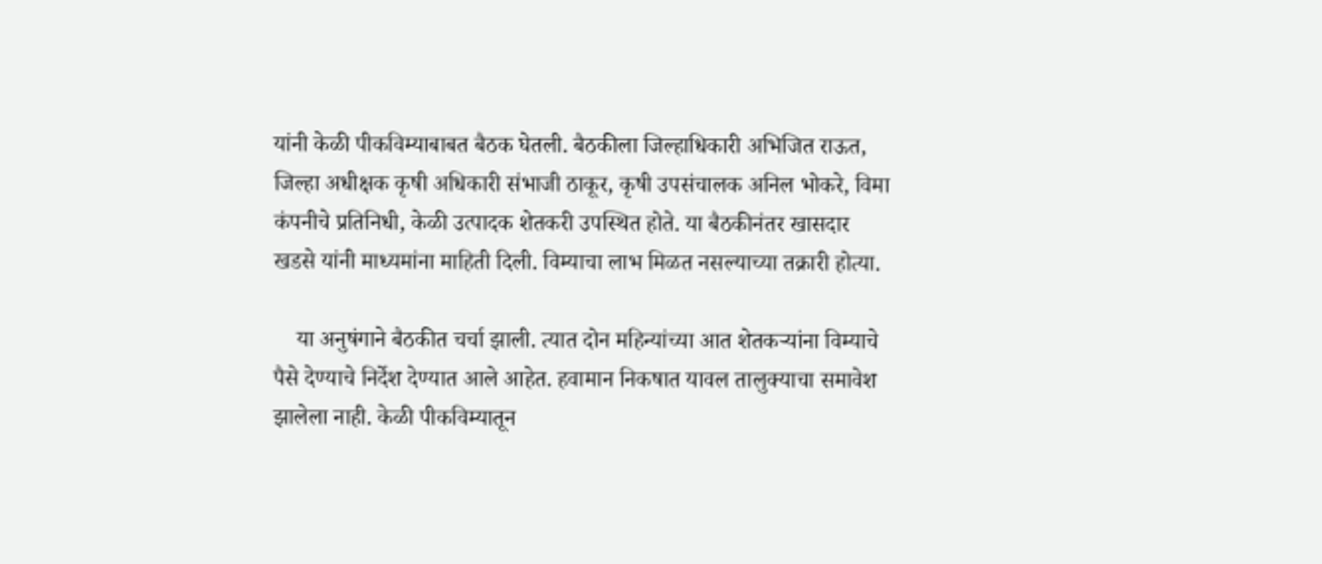यांनी केळी पीकविम्याबाबत बैठक घेतली. बैठकीला जिल्हाधिकारी अभिजित राऊत, जिल्हा अधीक्षक कृषी अधिकारी संभाजी ठाकूर, कृषी उपसंचालक अनिल भोकरे, विमा कंपनीचे प्रतिनिधी, केळी उत्पादक शेतकरी उपस्थित होते. या बैठकीनंतर खासदार खडसे यांनी माध्यमांना माहिती दिली. विम्याचा लाभ मिळत नसल्याच्या तक्रारी होत्या.

    या अनुषंगाने बैठकीत चर्चा झाली. त्यात दोन महिन्यांच्या आत शेतकऱ्यांना विम्याचे पैसे देण्याचे निर्देश देण्यात आले आहेत. हवामान निकषात यावल तालुक्याचा समावेश झालेला नाही. केळी पीकविम्यातून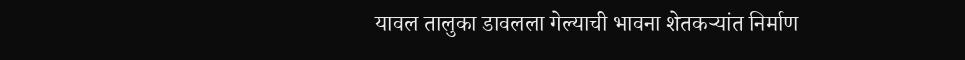यावल तालुका डावलला गेल्याची भावना शेतकऱ्यांत निर्माण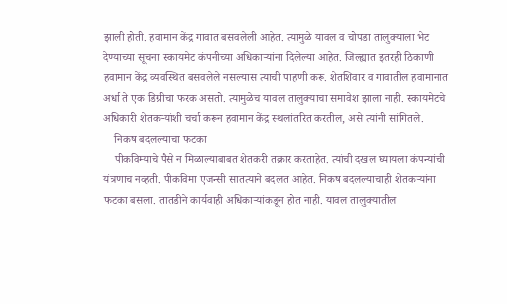झाली होती. हवामान केंद्र गावात बसवलेली आहेत. त्यामुळे यावल व चोपडा तालुक्याला भेट देण्याच्या सूचना स्कायमेट कंपनीच्या अधिकाऱ्यांना दिलेल्या आहेत. जिल्ह्यात इतरही ठिकाणी हवामान केंद्र व्यवस्थित बसवलेले नसल्यास त्याची पाहणी करू. शेतशिवार व गावातील हवामानात अर्धा ते एक डिग्रीचा फरक असतो. त्यामुळेच यावल तालुक्याचा समावेश झाला नाही. स्कायमेटचे अधिकारी शेतकऱ्यांशी चर्चा करून हवामान केंद्र स्थलांतरित करतील, असे त्यांनी सांगितले.
    निकष बदलल्याचा फटका
    पीकविम्याचे पैसे न मिळाल्याबाबत शेतकरी तक्रार करताहेत. त्यांची दखल घ्यायला कंपन्यांची यंत्रणाच नव्हती. पीकविमा एजन्सी सातत्याने बदलत आहेत. निकष बदलल्याचाही शेतकऱ्यांना फटका बसला. तातडीने कार्यवाही अधिकाऱ्यांकडून होत नाही. यावल तालुक्यातील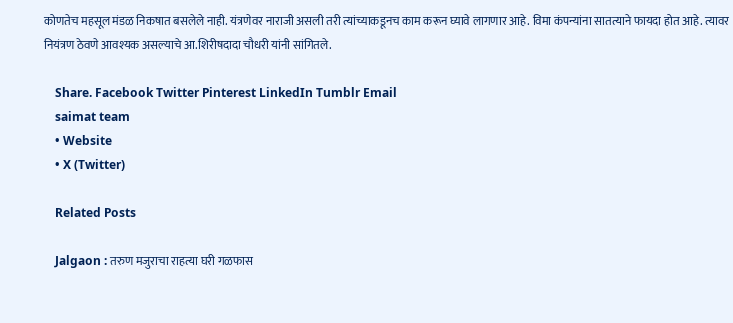कोणतेच महसूल मंडळ निकषात बसलेले नाही. यंत्रणेवर नाराजी असली तरी त्यांच्याकडूनच काम करून घ्यावे लागणार आहे. विमा कंपन्यांना सातत्याने फायदा होत आहे. त्यावर नियंत्रण ठेवणे आवश्‍यक असल्याचे आ.शिरीषदादा चौधरी यांनी सांगितले.

    Share. Facebook Twitter Pinterest LinkedIn Tumblr Email
    saimat team
    • Website
    • X (Twitter)

    Related Posts

    Jalgaon : तरुण मजुराचा राहत्या घरी गळफास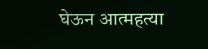घेऊन आत्महत्या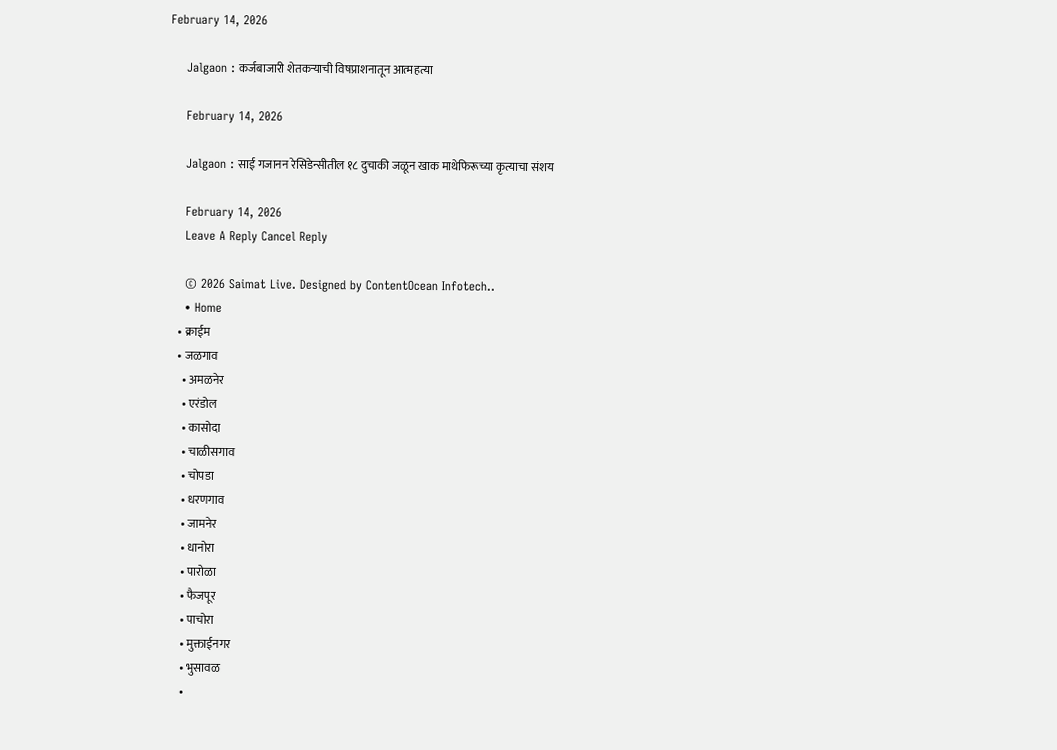February 14, 2026

    Jalgaon : कर्जबाजारी शेतकऱ्याची विषप्राशनातून आत्महत्या

    February 14, 2026

    Jalgaon : साई गजानन रेसिडेन्सीतील १८ दुचाकी जळून खाक माथेफिरूच्या कृत्याचा संशय

    February 14, 2026
    Leave A Reply Cancel Reply

    © 2026 Saimat Live. Designed by ContentOcean Infotech..
    • Home
    • क्राईम
    • जळगाव
      • अमळनेर
      • एरंडोल
      • कासोदा
      • चाळीसगाव
      • चोपडा
      • धरणगाव
      • जामनेर
      • धानोरा
      • पारोळा
      • फैजपूर
      • पाचोरा
      • मुक्ताईनगर
      • भुसावळ
      •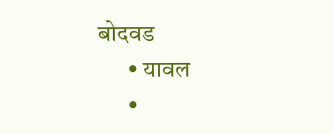बोदवड
      • यावल
      •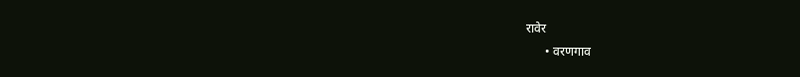रावेर
      • वरणगाव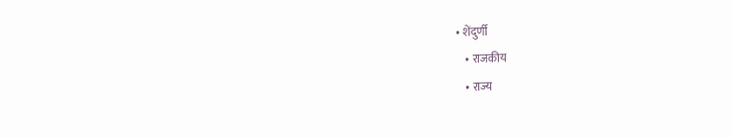• शेंदुर्णी
    • राजकीय
    • राज्य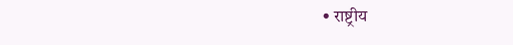• राष्ट्रीय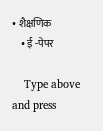• शैक्षणिक
    • ई -पेपर

    Type above and press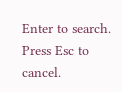Enter to search. Press Esc to cancel.